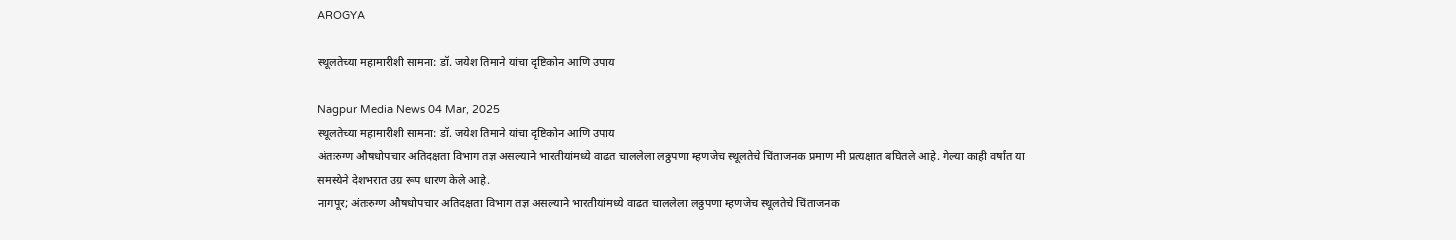AROGYA

स्थूलतेच्या महामारीशी सामना: डॉ. जयेश तिमाने यांचा दृष्टिकोन आणि उपाय

Nagpur Media News 04 Mar, 2025
स्थूलतेच्या महामारीशी सामना: डॉ. जयेश तिमाने यांचा दृष्टिकोन आणि उपाय
अंतःरुग्ण औषधोपचार अतिदक्षता विभाग तज्ञ असल्याने भारतीयांमध्ये वाढत चाललेला लठ्ठपणा म्हणजेच स्थूलतेचे चिंताजनक प्रमाण मी प्रत्यक्षात बघितले आहे. गेल्या काही वर्षांत या समस्येने देशभरात उग्र रूप धारण केले आहे.
नागपूर; अंतःरुग्ण औषधोपचार अतिदक्षता विभाग तज्ञ असल्याने भारतीयांमध्ये वाढत चाललेला लठ्ठपणा म्हणजेच स्थूलतेचे चिंताजनक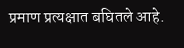प्रमाण प्रत्यक्षात बघितले आहे.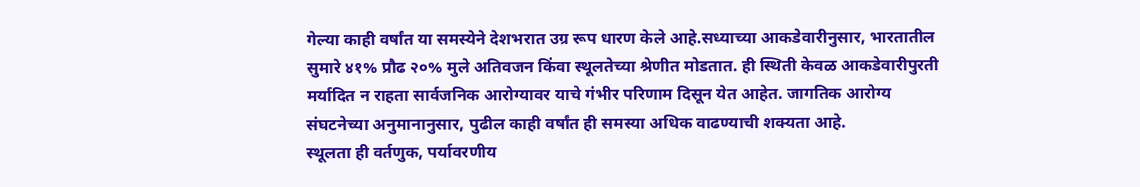गेल्या काही वर्षांत या समस्येने देशभरात उग्र रूप धारण केले आहे.सध्याच्या आकडेवारीनुसार, भारतातील सुमारे ४१% प्रौढ २०% मुले अतिवजन किंवा स्थूलतेच्या श्रेणीत मोडतात. ही स्थिती केवळ आकडेवारीपुरती मर्यादित न राहता सार्वजनिक आरोग्यावर याचे गंभीर परिणाम दिसून येत आहेत. जागतिक आरोग्य संघटनेच्या अनुमानानुसार, पुढील काही वर्षांत ही समस्या अधिक वाढण्याची शक्यता आहे.
स्थूलता ही वर्तणुक, पर्यावरणीय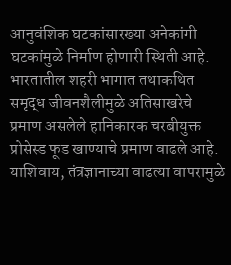आनुवंशिक घटकांसारख्या अनेकांगी घटकांमुळे निर्माण होणारी स्थिती आहे. भारतातील शहरी भागात तथाकथित समृद्ध जीवनशैलीमुळे अतिसाखरेचे प्रमाण असलेले हानिकारक चरबीयुक्त प्रोसेस्ड फूड खाण्याचे प्रमाण वाढले आहे. याशिवाय, तंत्रज्ञानाच्या वाढत्या वापरामुळे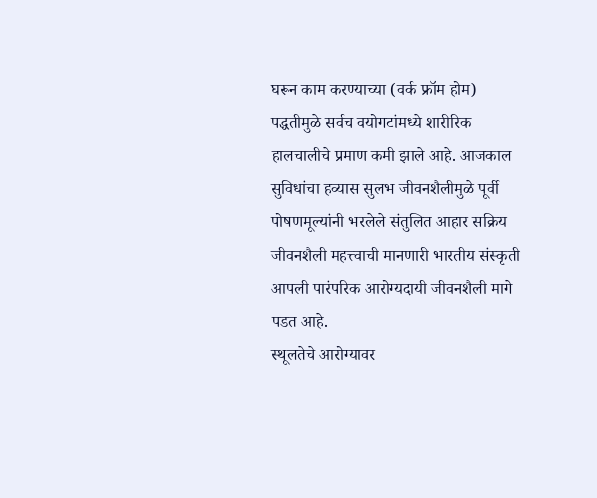घरून काम करण्याच्या (वर्क फ्रॉम होम) पद्धतीमुळे सर्वच वयोगटांमध्ये शारीरिक हालचालीचे प्रमाण कमी झाले आहे. आजकाल सुविधांचा हव्यास सुलभ जीवनशैलीमुळे पूर्वी पोषणमूल्यांनी भरलेले संतुलित आहार सक्रिय जीवनशैली महत्त्वाची मानणारी भारतीय संस्कृती आपली पारंपरिक आरोग्यदायी जीवनशैली मागे पडत आहे.
स्थूलतेचे आरोग्यावर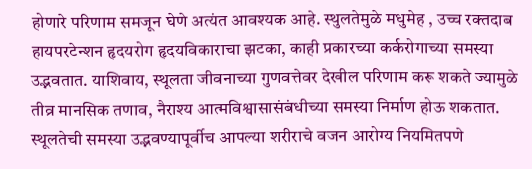होणारे परिणाम समजून घेणे अत्यंत आवश्यक आहे. स्थुलतेमुळे मधुमेह , उच्च रक्तदाब हायपरटेन्शन हृदयरोग हृदयविकाराचा झटका, काही प्रकारच्या कर्करोगाच्या समस्या उद्भवतात. याशिवाय, स्थूलता जीवनाच्या गुणवत्तेवर देखील परिणाम करू शकते ज्यामुळे तीव्र मानसिक तणाव, नैराश्य आत्मविश्वासासंबंधीच्या समस्या निर्माण होऊ शकतात. स्थूलतेची समस्या उद्भवण्यापूर्वीच आपल्या शरीराचे वजन आरोग्य नियमितपणे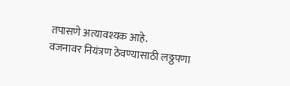तपासणे अत्यावश्यक आहे.
वजनावर नियंत्रण ठेवण्यासाठी लठ्ठपणा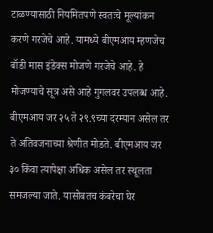टाळण्यासाठी नियमितपणे स्वतःचे मूल्यांकन करणे गरजेचे आहे. यामध्ये बीएमआय म्हणजेच बॉडी मास इंडेक्स मोजणे गरजेचे आहे. हे मोजण्याचे सूत्र असे आहे गुगलवर उपलब्ध आहे. बीएमआय जर २५ ते २९.९च्या दरम्यान असेल तर ते अतिवजनाच्या श्रेणीत मोडते. बीएमआय जर ३० किंवा त्यापेक्षा अधिक असेल तर स्थूलता समजल्या जाते. यासोबतच कंबरेचा घेर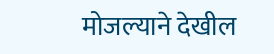मोजल्याने देखील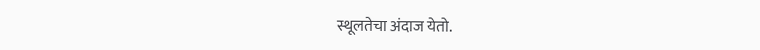स्थूलतेचा अंदाज येतो.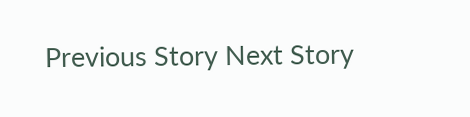Previous Story Next Story